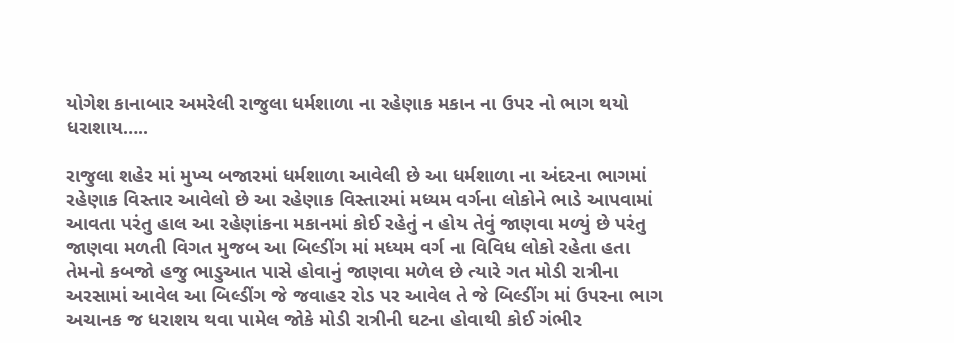યોગેશ કાનાબાર અમરેલી રાજુલા ધર્મશાળા ના રહેણાક મકાન ના ઉપર નો ભાગ થયો ધરાશાય…..

રાજુલા શહેર માં મુખ્ય બજારમાં ધર્મશાળા આવેલી છે આ ધર્મશાળા ના અંદરના ભાગમાં રહેણાક વિસ્તાર આવેલો છે આ રહેણાક વિસ્તારમાં મધ્યમ વર્ગના લોકોને ભાડે આપવામાં આવતા પરંતુ હાલ આ રહેણાંકના મકાનમાં કોઈ રહેતું ન હોય તેવું જાણવા મળ્યું છે પરંતુ જાણવા મળતી વિગત મુજબ આ બિલ્ડીંગ માં મધ્યમ વર્ગ ના વિવિધ લોકો રહેતા હતા તેમનો કબજો હજુ ભાડુઆત પાસે હોવાનું જાણવા મળેલ છે ત્યારે ગત મોડી રાત્રીના અરસામાં આવેલ આ બિલ્ડીંગ જે જવાહર રોડ પર આવેલ તે જે બિલ્ડીંગ માં ઉપરના ભાગ અચાનક જ ધરાશય થવા પામેલ જોકે મોડી રાત્રીની ઘટના હોવાથી કોઈ ગંભીર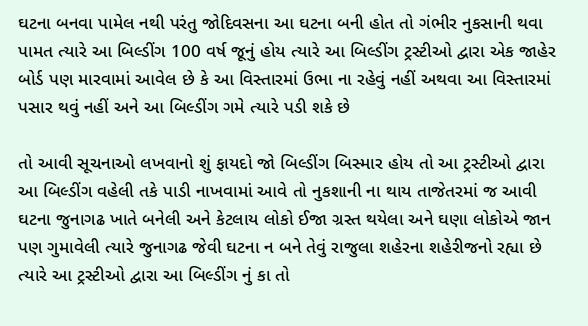ઘટના બનવા પામેલ નથી પરંતુ જોદિવસના આ ઘટના બની હોત તો ગંભીર નુકસાની થવા પામત ત્યારે આ બિલ્ડીંગ 100 વર્ષ જૂનું હોય ત્યારે આ બિલ્ડીંગ ટ્રસ્ટીઓ દ્વારા એક જાહેર બોર્ડ પણ મારવામાં આવેલ છે કે આ વિસ્તારમાં ઉભા ના રહેવું નહીં અથવા આ વિસ્તારમાં પસાર થવું નહીં અને આ બિલ્ડીંગ ગમે ત્યારે પડી શકે છે

તો આવી સૂચનાઓ લખવાનો શું ફાયદો જો બિલ્ડીંગ બિસ્માર હોય તો આ ટ્રસ્ટીઓ દ્વારા આ બિલ્ડીંગ વહેલી તકે પાડી નાખવામાં આવે તો નુકશાની ના થાય તાજેતરમાં જ આવી ઘટના જુનાગઢ ખાતે બનેલી અને કેટલાય લોકો ઈજા ગ્રસ્ત થયેલા અને ઘણા લોકોએ જાન પણ ગુમાવેલી ત્યારે જુનાગઢ જેવી ઘટના ન બને તેવું રાજુલા શહેરના શહેરીજનો રહ્યા છે ત્યારે આ ટ્રસ્ટીઓ દ્વારા આ બિલ્ડીંગ નું કા તો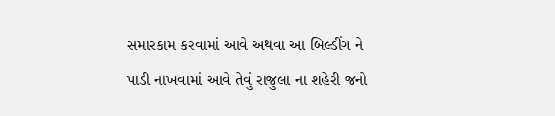સમારકામ કરવામાં આવે અથવા આ બિલ્ડીંગ ને પાડી નાખવામાં આવે તેવું રાજુલા ના શહેરી જનો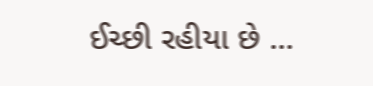ઈચ્છી રહીયા છે …